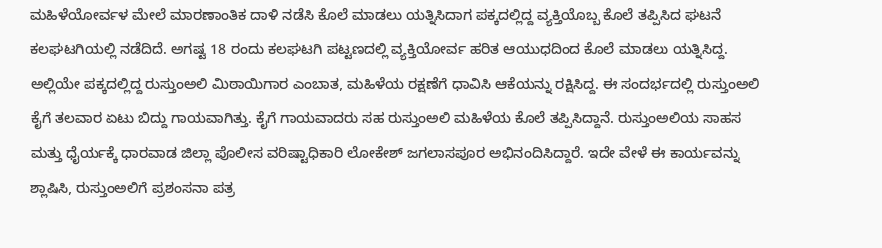ಮಹಿಳೆಯೋರ್ವಳ ಮೇಲೆ ಮಾರಣಾಂತಿಕ ದಾಳಿ ನಡೆಸಿ ಕೊಲೆ ಮಾಡಲು ಯತ್ನಿಸಿದಾಗ ಪಕ್ಕದಲ್ಲಿದ್ದ ವ್ಯಕ್ತಿಯೊಬ್ಬ ಕೊಲೆ ತಪ್ಪಿಸಿದ ಘಟನೆ ಕಲಘಟಗಿಯಲ್ಲಿ ನಡೆದಿದೆ. ಅಗಷ್ಟ 18 ರಂದು ಕಲಘಟಗಿ ಪಟ್ಟಣದಲ್ಲಿ ವ್ಯಕ್ತಿಯೋರ್ವ ಹರಿತ ಆಯುಧದಿಂದ ಕೊಲೆ ಮಾಡಲು ಯತ್ನಿಸಿದ್ದ. ಅಲ್ಲಿಯೇ ಪಕ್ಕದಲ್ಲಿದ್ದ ರುಸ್ತುಂಅಲಿ ಮಿಠಾಯಿಗಾರ ಎಂಬಾತ, ಮಹಿಳೆಯ ರಕ್ಷಣೆಗೆ ಧಾವಿಸಿ ಆಕೆಯನ್ನು ರಕ್ಷಿಸಿದ್ದ. ಈ ಸಂದರ್ಭದಲ್ಲಿ ರುಸ್ತುಂಅಲಿ ಕೈಗೆ ತಲವಾರ ಏಟು ಬಿದ್ದು ಗಾಯವಾಗಿತ್ತು. ಕೈಗೆ ಗಾಯವಾದರು ಸಹ ರುಸ್ತುಂಅಲಿ ಮಹಿಳೆಯ ಕೊಲೆ ತಪ್ಪಿಸಿದ್ದಾನೆ. ರುಸ್ತುಂಅಲಿಯ ಸಾಹಸ ಮತ್ತು ಧೈರ್ಯಕ್ಕೆ ಧಾರವಾಡ ಜಿಲ್ಲಾ ಪೊಲೀಸ ವರಿಷ್ಟಾಧಿಕಾರಿ ಲೋಕೇಶ್ ಜಗಲಾಸಪೂರ ಅಭಿನಂದಿಸಿದ್ದಾರೆ. ಇದೇ ವೇಳೆ ಈ ಕಾರ್ಯವನ್ನು ಶ್ಲಾಷಿಸಿ, ರುಸ್ತುಂಅಲಿಗೆ ಪ್ರಶಂಸನಾ ಪತ್ರ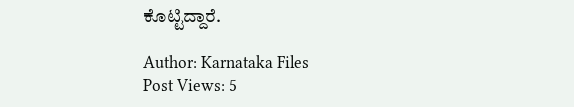ಕೊಟ್ಟಿದ್ದಾರೆ.

Author: Karnataka Files
Post Views: 5